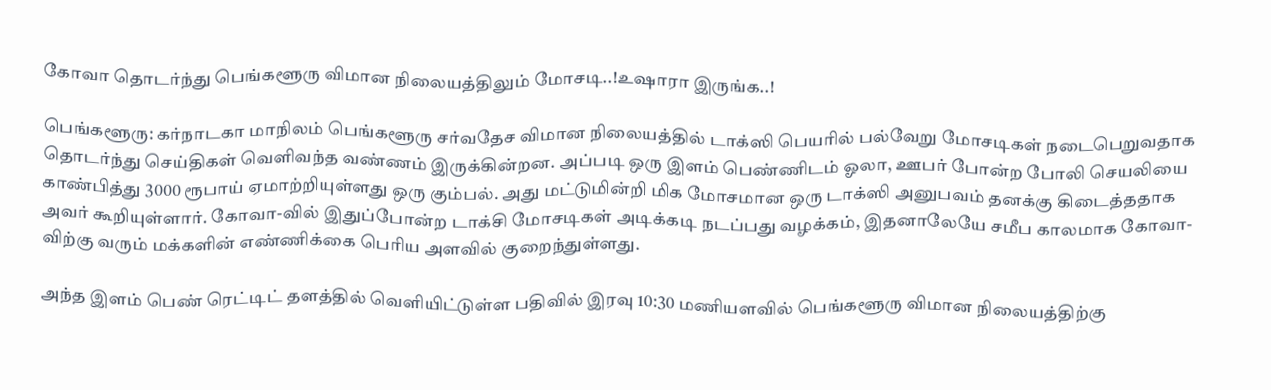கோவா தொடர்ந்து பெங்களூரு விமான நிலையத்திலும் மோசடி..!உஷாரா இருங்க..!

பெங்களூரு: கர்நாடகா மாநிலம் பெங்களூரு சர்வதேச விமான நிலையத்தில் டாக்ஸி பெயரில் பல்வேறு மோசடிகள் நடைபெறுவதாக தொடர்ந்து செய்திகள் வெளிவந்த வண்ணம் இருக்கின்றன. அப்படி ஒரு இளம் பெண்ணிடம் ஓலா, ஊபர் போன்ற போலி செயலியை காண்பித்து 3000 ரூபாய் ஏமாற்றியுள்ளது ஒரு கும்பல். அது மட்டுமின்றி மிக மோசமான ஒரு டாக்ஸி அனுபவம் தனக்கு கிடைத்ததாக அவர் கூறியுள்ளார். கோவா-வில் இதுப்போன்ற டாக்சி மோசடிகள் அடிக்கடி நடப்பது வழக்கம், இதனாலேயே சமீப காலமாக கோவா-விற்கு வரும் மக்களின் எண்ணிக்கை பெரிய அளவில் குறைந்துள்ளது.

அந்த இளம் பெண் ரெட்டிட் தளத்தில் வெளியிட்டுள்ள பதிவில் இரவு 10:30 மணியளவில் பெங்களூரு விமான நிலையத்திற்கு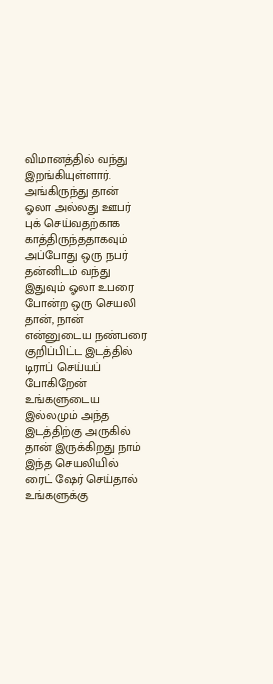விமானத்தில் வந்து இறங்கியுள்ளார். அங்கிருந்து தான் ஓலா அல்லது ஊபர் புக் செய்வதற்காக காத்திருந்ததாகவும் அப்போது ஒரு நபர் தன்னிடம் வந்து இதுவும் ஓலா உபரை போன்ற ஒரு செயலி தான், நான் என்னுடைய நண்பரை குறிப்பிட்ட இடத்தில் டிராப் செய்யப் போகிறேன் உங்களுடைய இல்லமும் அந்த இடத்திற்கு அருகில் தான் இருக்கிறது நாம் இந்த செயலியில் ரைட் ஷேர் செய்தால் உங்களுக்கு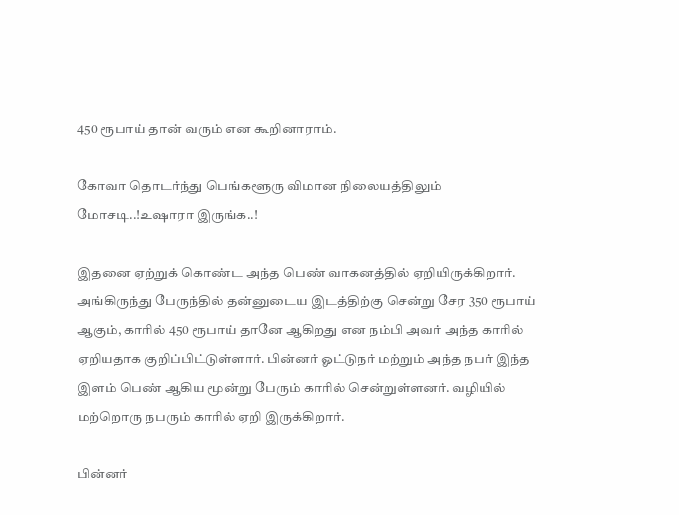450 ரூபாய் தான் வரும் என கூறினாராம்.

கோவா தொடர்ந்து பெங்களூரு விமான நிலையத்திலும் மோசடி..!உஷாரா இருங்க..!

இதனை ஏற்றுக் கொண்ட அந்த பெண் வாகனத்தில் ஏறியிருக்கிறார். அங்கிருந்து பேருந்தில் தன்னுடைய இடத்திற்கு சென்று சேர 350 ரூபாய் ஆகும், காரில் 450 ரூபாய் தானே ஆகிறது என நம்பி அவர் அந்த காரில் ஏறியதாக குறிப்பிட்டுள்ளார். பின்னர் ஓட்டுநர் மற்றும் அந்த நபர் இந்த இளம் பெண் ஆகிய மூன்று பேரும் காரில் சென்றுள்ளனர். வழியில் மற்றொரு நபரும் காரில் ஏறி இருக்கிறார்.

பின்னர்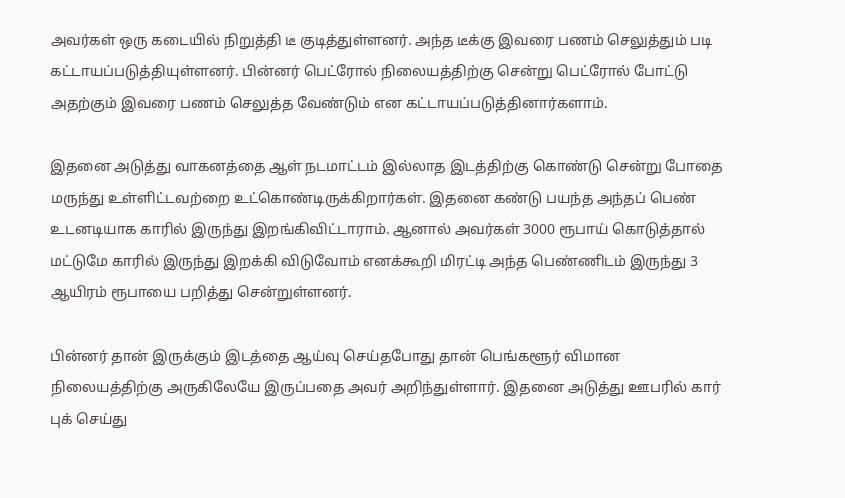அவர்கள் ஒரு கடையில் நிறுத்தி டீ குடித்துள்ளனர். அந்த டீக்கு இவரை பணம் செலுத்தும் படி கட்டாயப்படுத்தியுள்ளனர். பின்னர் பெட்ரோல் நிலையத்திற்கு சென்று பெட்ரோல் போட்டு அதற்கும் இவரை பணம் செலுத்த வேண்டும் என கட்டாயப்படுத்தினார்களாம்.

இதனை அடுத்து வாகனத்தை ஆள் நடமாட்டம் இல்லாத இடத்திற்கு கொண்டு சென்று போதை மருந்து உள்ளிட்டவற்றை உட்கொண்டிருக்கிறார்கள். இதனை கண்டு பயந்த அந்தப் பெண் உடனடியாக காரில் இருந்து இறங்கிவிட்டாராம். ஆனால் அவர்கள் 3000 ரூபாய் கொடுத்தால் மட்டுமே காரில் இருந்து இறக்கி விடுவோம் எனக்கூறி மிரட்டி அந்த பெண்ணிடம் இருந்து 3 ஆயிரம் ரூபாயை பறித்து சென்றுள்ளனர்.

பின்னர் தான் இருக்கும் இடத்தை ஆய்வு செய்தபோது தான் பெங்களூர் விமான நிலையத்திற்கு அருகிலேயே இருப்பதை அவர் அறிந்துள்ளார். இதனை அடுத்து ஊபரில் கார் புக் செய்து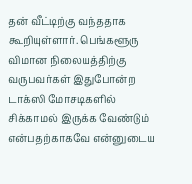தன் வீட்டிற்கு வந்ததாக கூறியுள்ளார். பெங்களூரு விமான நிலையத்திற்கு வருபவர்கள் இதுபோன்ற டாக்ஸி மோசடிகளில் சிக்காமல் இருக்க வேண்டும் என்பதற்காகவே என்னுடைய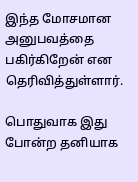இந்த மோசமான அனுபவத்தை பகிர்கிறேன் என தெரிவித்துள்ளார்.

பொதுவாக இது போன்ற தனியாக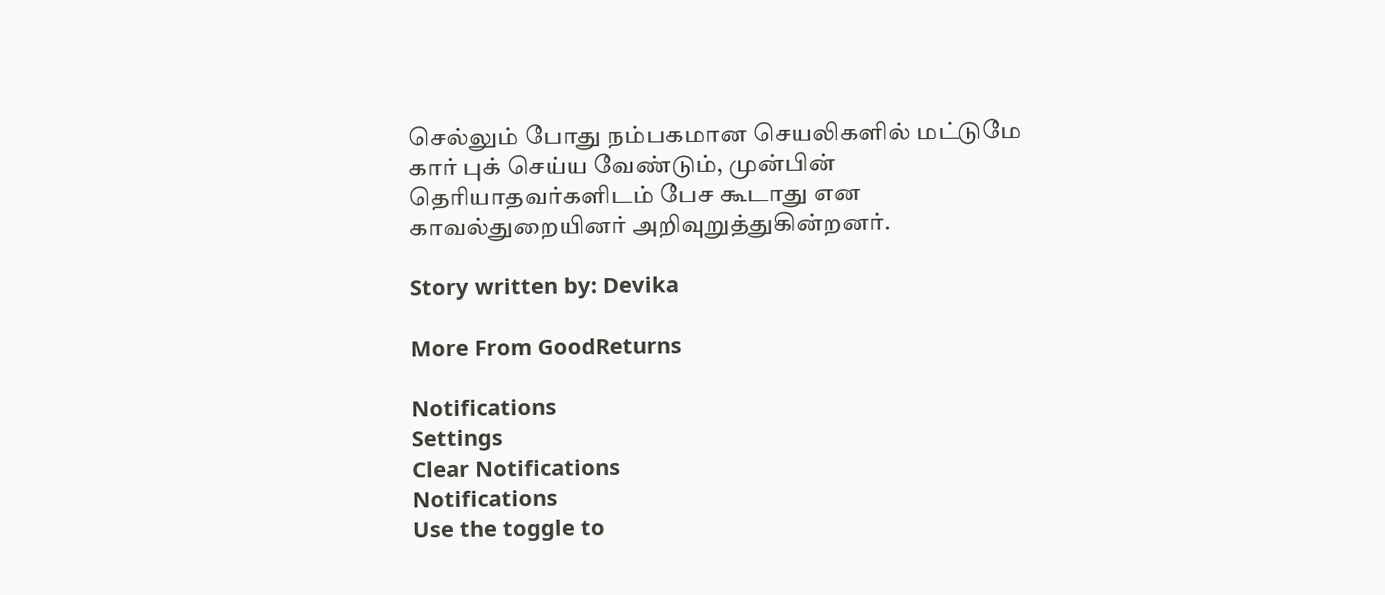செல்லும் போது நம்பகமான செயலிகளில் மட்டுமே கார் புக் செய்ய வேண்டும், முன்பின் தெரியாதவர்களிடம் பேச கூடாது என காவல்துறையினர் அறிவுறுத்துகின்றனர்.

Story written by: Devika

More From GoodReturns

Notifications
Settings
Clear Notifications
Notifications
Use the toggle to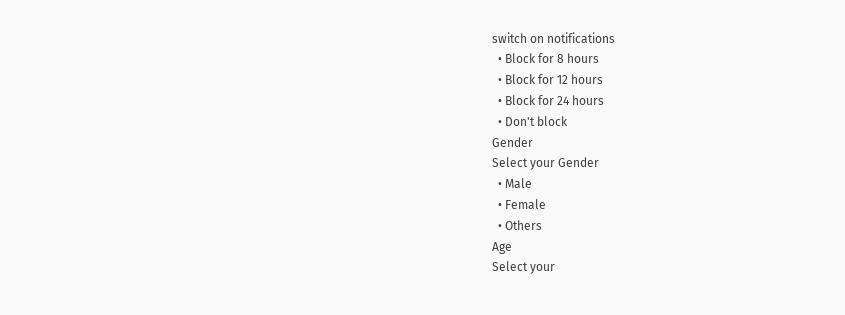switch on notifications
  • Block for 8 hours
  • Block for 12 hours
  • Block for 24 hours
  • Don't block
Gender
Select your Gender
  • Male
  • Female
  • Others
Age
Select your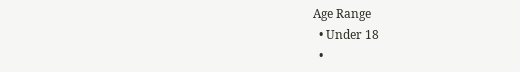Age Range
  • Under 18
  •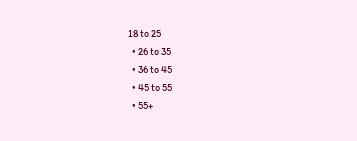18 to 25
  • 26 to 35
  • 36 to 45
  • 45 to 55
  • 55+